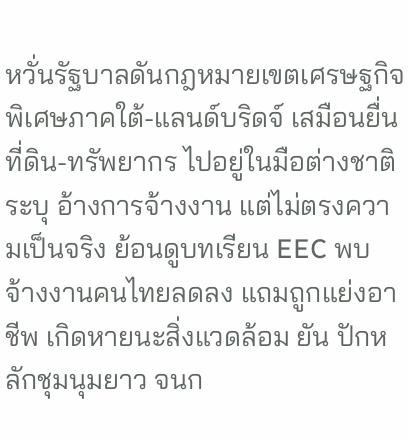หวั่นรัฐบาลดันกฎหมายเขตเศรษฐกิจพิเศษภาคใต้-แลนด์บริดจ์ เสมือนยื่นที่ดิน-ทรัพยากร ไปอยู่ในมือต่างชาติ ระบุ อ้างการจ้างงาน แต่ไม่ตรงความเป็นจริง ย้อนดูบทเรียน EEC พบ จ้างงานคนไทยลดลง แถมถูกแย่งอาชีพ เกิดหายนะสิ่งแวดล้อม ยัน ปักหลักชุมนุมยาว จนก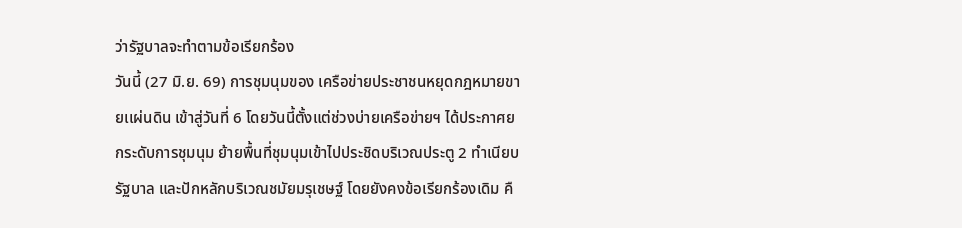ว่ารัฐบาลจะทำตามข้อเรียกร้อง
วันนี้ (27 มิ.ย. 69) การชุมนุมของ เครือข่ายประชาชนหยุดกฎหมายขายเเผ่นดิน เข้าสู่วันที่ 6 โดยวันนี้ตั้งแต่ช่วงบ่ายเครือข่ายฯ ได้ประกาศยกระดับการชุมนุม ย้ายพื้นที่ชุมนุมเข้าไปประชิดบริเวณประตู 2 ทำเนียบรัฐบาล และปักหลักบริเวณชมัยมรุเชษฐ์ โดยยังคงข้อเรียกร้องเดิม คื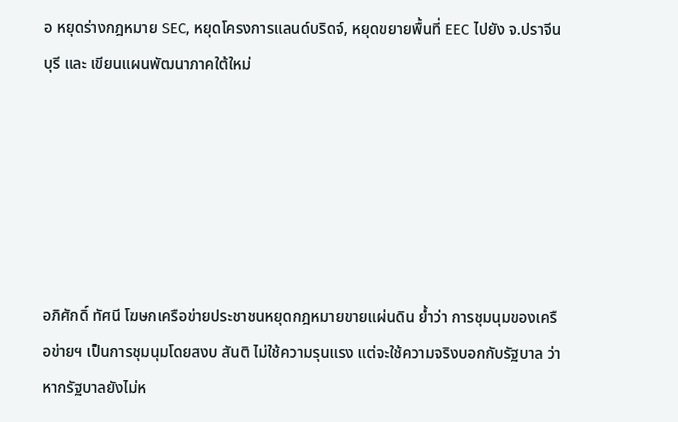อ หยุดร่างกฎหมาย SEC, หยุดโครงการแลนด์บริดจ์, หยุดขยายพื้นที่ EEC ไปยัง จ.ปราจีนบุรี และ เขียนแผนพัฒนาภาคใต้ใหม่






อภิศักดิ์ ทัศนี โฆษกเครือข่ายประชาชนหยุดกฎหมายขายแผ่นดิน ย้ำว่า การชุมนุมของเครือข่ายฯ เป็นการชุมนุมโดยสงบ สันติ ไม่ใช้ความรุนแรง แต่จะใช้ความจริงบอกกับรัฐบาล ว่า หากรัฐบาลยังไม่ห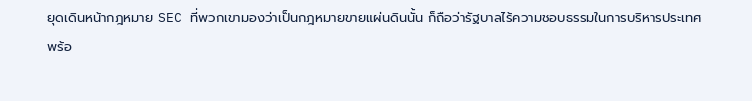ยุดเดินหน้ากฎหมาย SEC ที่พวกเขามองว่าเป็นกฎหมายขายแผ่นดินนั้น ก็ถือว่ารัฐบาลไร้ความชอบธรรมในการบริหารประเทศ
พร้อ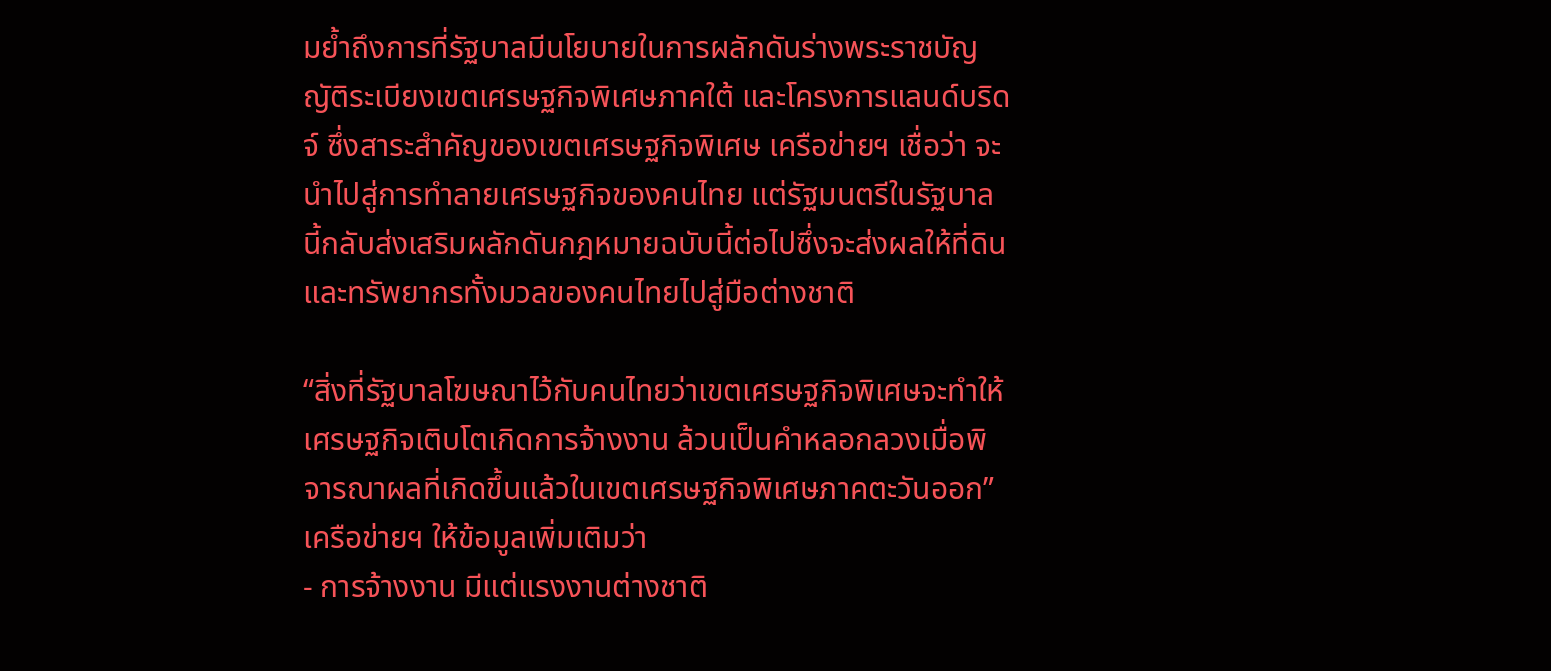มย้ำถึงการที่รัฐบาลมีนโยบายในการผลักดันร่างพระราชบัญญัติระเบียงเขตเศรษฐกิจพิเศษภาคใต้ และโครงการแลนด์บริดจ์ ซึ่งสาระสำคัญของเขตเศรษฐกิจพิเศษ เครือข่ายฯ เชื่อว่า จะนำไปสู่การทำลายเศรษฐกิจของคนไทย แต่รัฐมนตรีในรัฐบาลนี้กลับส่งเสริมผลักดันกฎหมายฉบับนี้ต่อไปซึ่งจะส่งผลให้ที่ดินและทรัพยากรทั้งมวลของคนไทยไปสู่มือต่างชาติ

“สิ่งที่รัฐบาลโฆษณาไว้กับคนไทยว่าเขตเศรษฐกิจพิเศษจะทำให้เศรษฐกิจเติบโตเกิดการจ้างงาน ล้วนเป็นคำหลอกลวงเมื่อพิจารณาผลที่เกิดขึ้นแล้วในเขตเศรษฐกิจพิเศษภาคตะวันออก”
เครือข่ายฯ ให้ข้อมูลเพิ่มเติมว่า
- การจ้างงาน มีแต่แรงงานต่างชาติ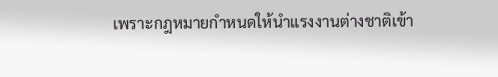เพราะกฎหมายกำหนดให้นำแรงงานต่างชาติเข้า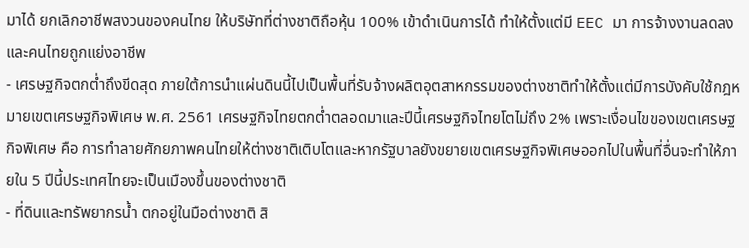มาได้ ยกเลิกอาชีพสงวนของคนไทย ให้บริษัทที่ต่างชาติถือหุ้น 100% เข้าดำเนินการได้ ทำให้ตั้งแต่มี EEC มา การจ้างงานลดลงและคนไทยถูกแย่งอาชีพ
- เศรษฐกิจตกต่ำถึงขีดสุด ภายใต้การนำแผ่นดินนี้ไปเป็นพื้นที่รับจ้างผลิตอุตสาหกรรมของต่างชาติทำให้ตั้งแต่มีการบังคับใช้กฎหมายเขตเศรษฐกิจพิเศษ พ.ศ. 2561 เศรษฐกิจไทยตกต่ำตลอดมาและปีนี้เศรษฐกิจไทยโตไม่ถึง 2% เพราะเงื่อนไขของเขตเศรษฐกิจพิเศษ คือ การทำลายศักยภาพคนไทยให้ต่างชาติเติบโตและหากรัฐบาลยังขยายเขตเศรษฐกิจพิเศษออกไปในพื้นที่อื่นจะทำให้ภายใน 5 ปีนี้ประเทศไทยจะเป็นเมืองขึ้นของต่างชาติ
- ที่ดินและทรัพยากรน้ำ ตกอยู่ในมือต่างชาติ สิ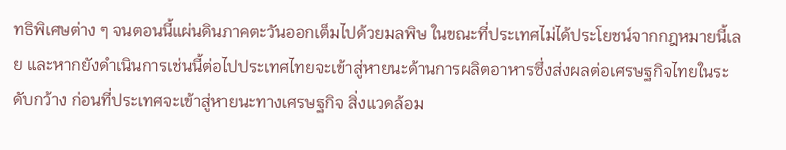ทธิพิเศษต่าง ๆ จนตอนนี้แผ่นดินภาคตะวันออกเต็มไปด้วยมลพิษ ในขณะที่ประเทศไม่ได้ประโยชน์จากกฎหมายนี้เลย และหากยังดำเนินการเช่นนี้ต่อไปประเทศไทยจะเข้าสู่หายนะด้านการผลิตอาหารซึ่งส่งผลต่อเศรษฐกิจไทยในระดับกว้าง ก่อนที่ประเทศจะเข้าสู่หายนะทางเศรษฐกิจ สิ่งแวดล้อม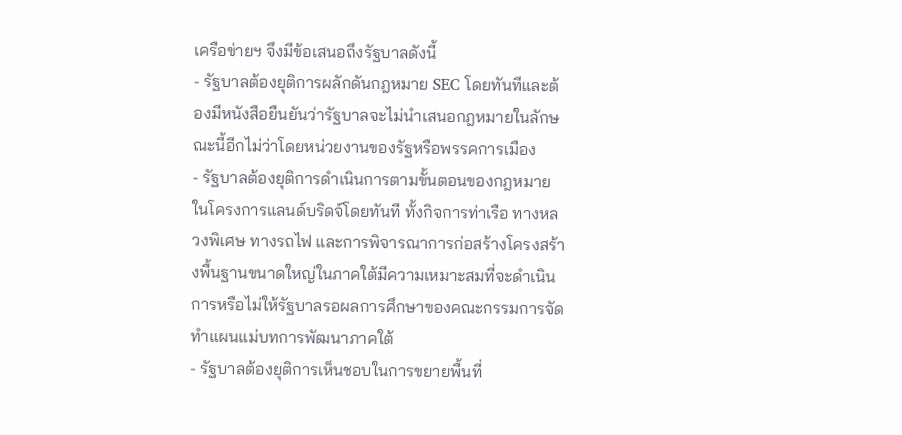เครือข่ายฯ จึงมีข้อเสนอถึงรัฐบาลดังนี้
- รัฐบาลต้องยุติการผลักดันกฎหมาย SEC โดยทันทีและต้องมีหนังสือยืนยันว่ารัฐบาลจะไม่นำเสนอกฎหมายในลักษณะนี้อีกไม่ว่าโดยหน่วยงานของรัฐหรือพรรคการเมือง
- รัฐบาลต้องยุติการดำเนินการตามขั้นตอนของกฎหมายในโครงการแลนด์บริดจ์โดยทันที ทั้งกิจการท่าเรือ ทางหลวงพิเศษ ทางรถไฟ และการพิจารณาการก่อสร้างโครงสร้างพื้นฐานขนาดใหญ่ในภาคใต้มีความเหมาะสมที่จะดำเนินการหรือไม่ให้รัฐบาลรอผลการศึกษาของคณะกรรมการจัดทำแผนแม่บทการพัฒนาภาคใต้
- รัฐบาลต้องยุติการเห็นชอบในการขยายพื้นที่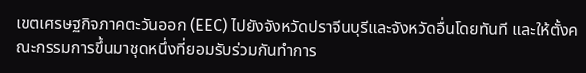เขตเศรษฐกิจภาคตะวันออก (EEC) ไปยังจังหวัดปราจีนบุรีและจังหวัดอื่นโดยทันที และให้ตั้งคณะกรรมการขึ้นมาชุดหนึ่งที่ยอมรับร่วมกันทำการ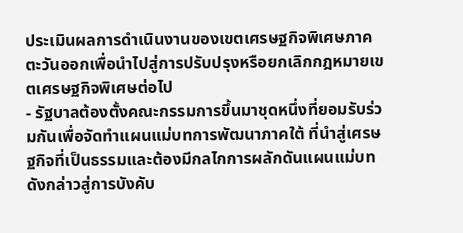ประเมินผลการดำเนินงานของเขตเศรษฐกิจพิเศษภาคตะวันออกเพื่อนำไปสู่การปรับปรุงหรือยกเลิกกฎหมายเขตเศรษฐกิจพิเศษต่อไป
- รัฐบาลต้องตั้งคณะกรรมการขึ้นมาชุดหนึ่งที่ยอมรับร่วมกันเพื่อจัดทำแผนแม่บทการพัฒนาภาคใต้ ที่นำสู่เศรษฐกิจที่เป็นธรรมและต้องมีกลไกการผลักดันแผนแม่บทดังกล่าวสู่การบังคับ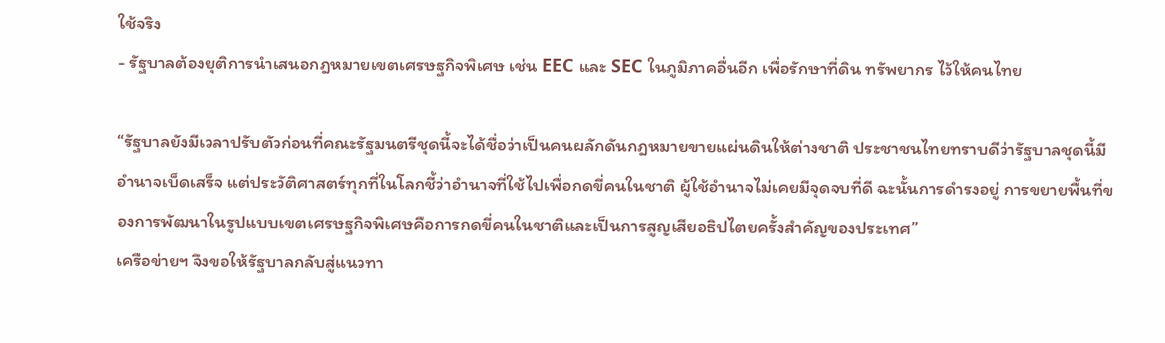ใช้จริง
- รัฐบาลต้องยุติการนำเสนอกฎหมายเขตเศรษฐกิจพิเศษ เช่น EEC และ SEC ในภูมิภาคอื่นอีก เพื่อรักษาที่ดิน ทรัพยากร ไว้ให้คนไทย

“รัฐบาลยังมีเวลาปรับตัวก่อนที่คณะรัฐมนตรีชุดนี้จะได้ชื่อว่าเป็นคนผลักดันกฎหมายขายแผ่นดินให้ต่างชาติ ประชาชนไทยทราบดีว่ารัฐบาลชุดนี้มีอำนาจเบ็ดเสร็จ แต่ประวัติศาสตร์ทุกที่ในโลกชี้ว่าอำนาจที่ใช้ไปเพื่อกดขี่คนในชาติ ผู้ใช้อำนาจไม่เคยมีจุดจบที่ดี ฉะนั้นการดำรงอยู่ การขยายพื้นที่ของการพัฒนาในรูปแบบเขตเศรษฐกิจพิเศษคือการกดขี่คนในชาติและเป็นการสูญเสียอธิปไตยครั้งสำคัญของประเทศ”
เครือข่ายฯ จึงขอให้รัฐบาลกลับสู่แนวทา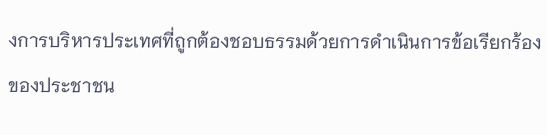งการบริหารประเทศที่ถูกต้องชอบธรรมด้วยการดำเนินการข้อเรียกร้องของประชาชน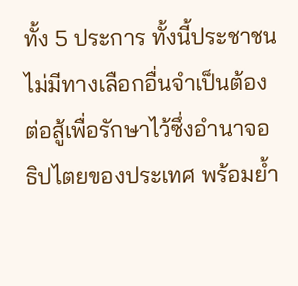ทั้ง 5 ประการ ทั้งนี้ประชาชนไม่มีทางเลือกอื่นจำเป็นต้องต่อสู้เพื่อรักษาไว้ซึ่งอำนาจอธิปไตยของประเทศ พร้อมย้ำ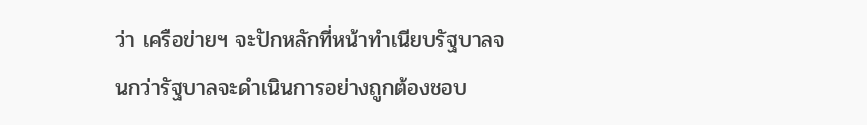ว่า เครือข่ายฯ จะปักหลักที่หน้าทำเนียบรัฐบาลจนกว่ารัฐบาลจะดำเนินการอย่างถูกต้องชอบ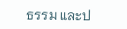ธรรม และป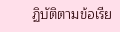ฏิบัติตามข้อเรีย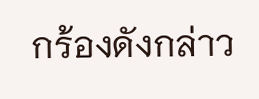กร้องดังกล่าว